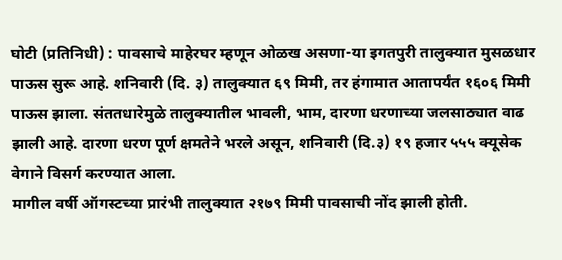घोटी (प्रतिनिधी) : पावसाचे माहेरघर म्हणून ओळख असणा-या इगतपुरी तालुक्यात मुसळधार पाऊस सुरू आहे. शनिवारी (दि. ३) तालुक्यात ६९ मिमी, तर हंगामात आतापर्यंत १६०६ मिमी पाऊस झाला. संततधारेमुळे तालुक्यातील भावली, भाम, दारणा धरणाच्या जलसाठ्यात वाढ झाली आहे. दारणा धरण पूर्ण क्षमतेने भरले असून, शनिवारी (दि.३) १९ हजार ५५५ क्यूसेक वेगाने विसर्ग करण्यात आला.
मागील वर्षी ऑगस्टच्या प्रारंभी तालुक्यात २१७९ मिमी पावसाची नोंद झाली होती.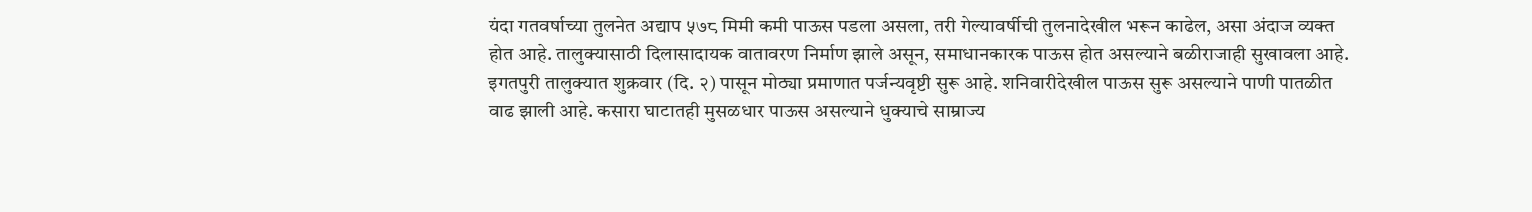यंदा गतवर्षाच्या तुलनेत अद्याप ५७८ मिमी कमी पाऊस पडला असला, तरी गेल्यावर्षीची तुलनादेखील भरून काढेल, असा अंदाज व्यक्त होत आहे. तालुक्यासाठी दिलासादायक वातावरण निर्माण झाले असून, समाधानकारक पाऊस होत असल्याने बळीराजाही सुखावला आहे.
इगतपुरी तालुक्यात शुक्रवार (दि. २) पासून मोठ्या प्रमाणात पर्जन्यवृष्टी सुरू आहे. शनिवारीदेखील पाऊस सुरू असल्याने पाणी पातळीत वाढ झाली आहे. कसारा घाटातही मुसळधार पाऊस असल्याने धुक्याचे साम्राज्य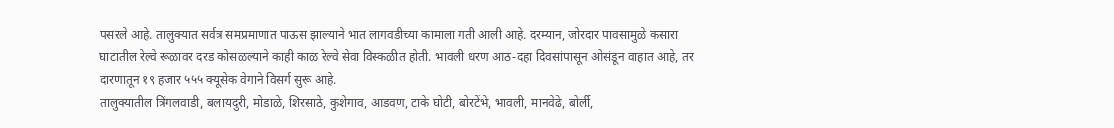पसरले आहे. तालुक्यात सर्वत्र समप्रमाणात पाऊस झाल्याने भात लागवडीच्या कामाला गती आली आहे. दरम्यान, जोरदार पावसामुळे कसारा घाटातील रेल्वे रूळावर दरड कोसळल्याने काही काळ रेल्वे सेवा विस्कळीत होती. भावली धरण आठ-दहा दिवसांपासून ओसंडून वाहात आहे, तर दारणातून १९ हजार ५५५ क्यूसेक वेगाने विसर्ग सुरू आहे.
तालुक्यातील त्रिंगलवाडी, बलायदुरी, मोडाळे, शिरसाठे, कुशेगाव, आडवण, टाके घोटी, बोरटेंभे, भावली, मानवेढे, बोर्ली,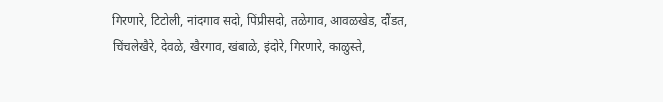गिरणारे, टिटोली, नांदगाव सदो, पिंप्रीसदो, तळेगाव, आवळखेड, दौंडत, चिंचलेखैरे, देवळे, खैरगाव, खंबाळे, इंदोरे, गिरणारे, काळुस्ते,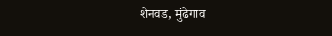शेनवड, मुंढेगाव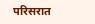परिसरात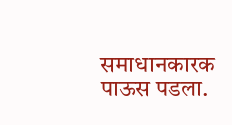समाधानकारक पाऊस पडला.